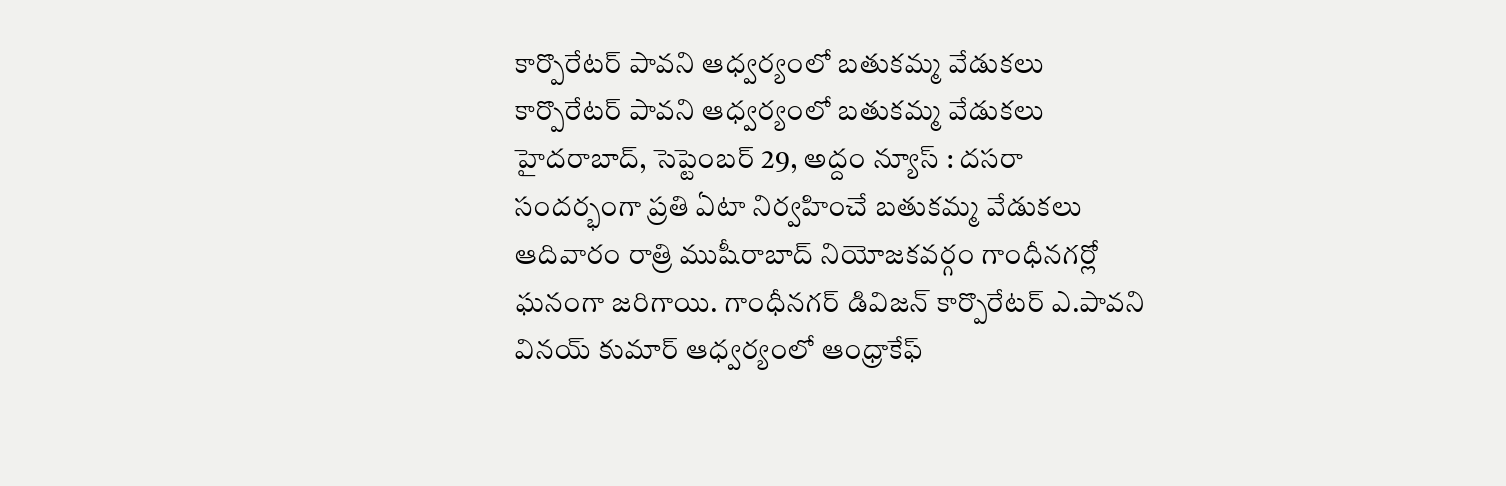కార్పొరేటర్ పావని ఆధ్వర్యంలో బతుకమ్మ వేడుకలు
కార్పొరేటర్ పావని ఆధ్వర్యంలో బతుకమ్మ వేడుకలు హైదరాబాద్, సెప్టెంబర్ 29, అద్దం న్యూస్ : దసరా సందర్భంగా ప్రతి ఏటా నిర్వహించే బతుకమ్మ వేడుకలు ఆదివారం రాత్రి ముషీరాబాద్ నియోజకవర్గం గాంధీనగర్లో ఘనంగా జరిగాయి. గాంధీనగర్ డివిజన్ కార్పొరేటర్ ఎ.పావని వినయ్ కుమార్ ఆధ్వర్యంలో ఆంధ్రాకేఫ్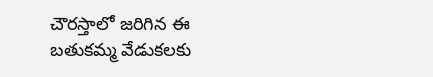చౌరస్తాలో జరిగిన ఈ బతుకమ్మ వేడుకలకు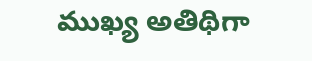ముఖ్య అతిథిగా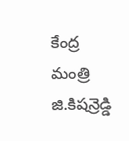కేంద్ర మంత్రి జి.కిషన్రెడ్డి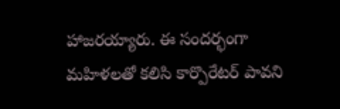హాజరయ్యారు. ఈ సందర్భంగా మహిళలతో కలిసి కార్పొరేటర్ పావని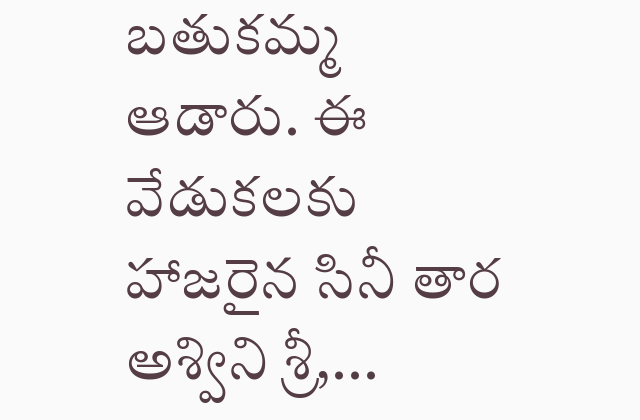బతుకమ్మ ఆడారు. ఈ వేడుకలకు హాజరైన సినీ తార అశ్విని శ్రీ,...